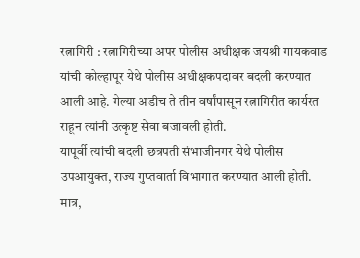रत्नागिरी : रत्नागिरीच्या अपर पोलीस अधीक्षक जयश्री गायकवाड यांची कोल्हापूर येथे पोलीस अधीक्षकपदावर बदली करण्यात आली आहे. गेल्या अडीच ते तीन वर्षांपासून रत्नागिरीत कार्यरत राहून त्यांनी उत्कृष्ट सेवा बजावली होती.
यापूर्वी त्यांची बदली छत्रपती संभाजीनगर येथे पोलीस उपआयुक्त, राज्य गुप्तवार्ता विभागात करण्यात आली होती. मात्र,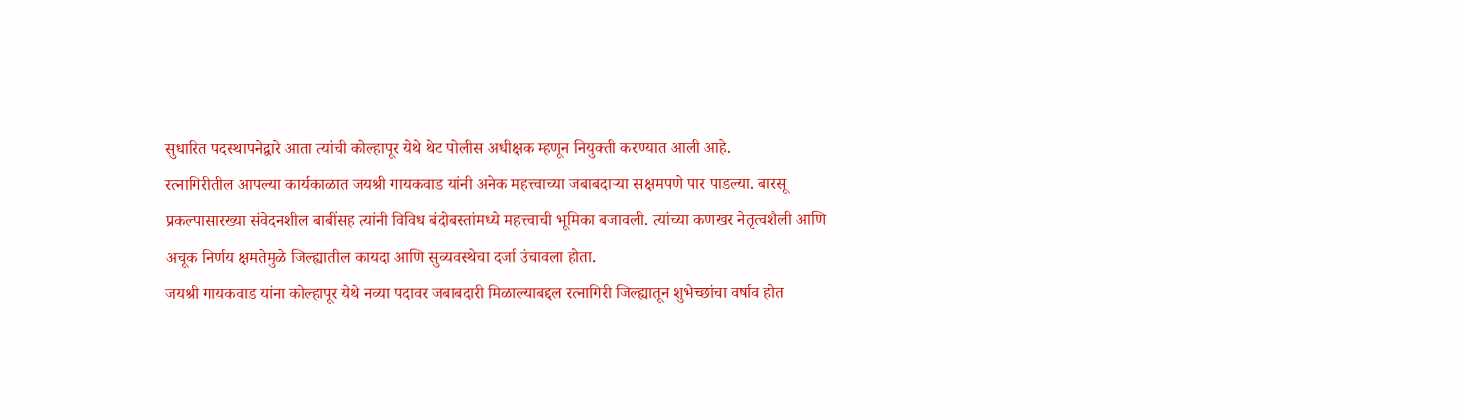सुधारित पदस्थापनेद्वारे आता त्यांची कोल्हापूर येथे थेट पोलीस अधीक्षक म्हणून नियुक्ती करण्यात आली आहे.
रत्नागिरीतील आपल्या कार्यकाळात जयश्री गायकवाड यांनी अनेक महत्त्वाच्या जबाबदाऱ्या सक्षमपणे पार पाडल्या. बारसू प्रकल्पासारख्या संवेदनशील बाबींसह त्यांनी विविध बंदोबस्तांमध्ये महत्त्वाची भूमिका बजावली. त्यांच्या कणखर नेतृत्वशैली आणि अचूक निर्णय क्षमतेमुळे जिल्ह्यातील कायदा आणि सुव्यवस्थेचा दर्जा उंचावला होता.
जयश्री गायकवाड यांना कोल्हापूर येथे नव्या पदावर जबाबदारी मिळाल्याबद्दल रत्नागिरी जिल्ह्यातून शुभेच्छांचा वर्षाव होत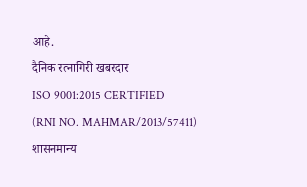आहे.
दैनिक रत्नागिरी खबरदार
ISO 9001:2015 CERTIFIED
(RNI NO. MAHMAR/2013/57411)
शासनमान्य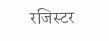रजिस्टर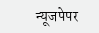न्यूजपेपर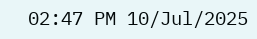02:47 PM 10/Jul/2025